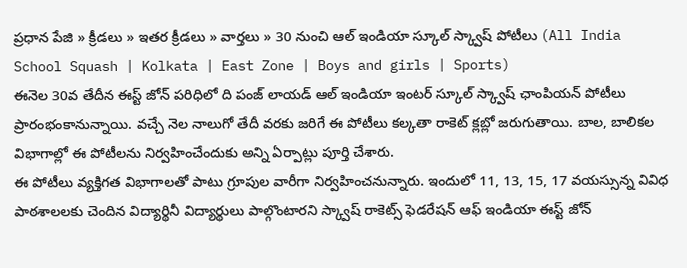ప్రధాన పేజి » క్రీడలు » ఇతర క్రీడలు » వార్తలు » 30 నుంచి ఆల్ ఇండియా స్కూల్ స్క్వాష్ పోటీలు (All India School Squash | Kolkata | East Zone | Boys and girls | Sports)
ఈనెల 30వ తేదీన ఈస్ట్ జోన్ పరిధిలో ది పంజ్ లాయడ్ ఆల్ ఇండియా ఇంటర్ స్కూల్ స్క్వాష్ ఛాంపియన్ పోటీలు ప్రారంభంకానున్నాయి. వచ్చే నెల నాలుగో తేదీ వరకు జరిగే ఈ పోటీలు కల్కతా రాకెట్ క్లబ్లో జరుగుతాయి. బాల, బాలికల విభాగాల్లో ఈ పోటీలను నిర్వహించేందుకు అన్ని ఏర్పాట్లు పూర్తి చేశారు.
ఈ పోటీలు వ్యక్తిగత విభాగాలతో పాటు గ్రూపుల వారీగా నిర్వహించనున్నారు. ఇందులో 11, 13, 15, 17 వయస్సున్న వివిధ పాఠశాలలకు చెందిన విద్యార్థినీ విద్యార్థులు పాల్గొంటారని స్క్వాష్ రాకెట్స్ ఫెడరేషన్ ఆఫ్ ఇండియా ఈస్ట్ జోన్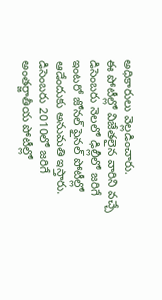అధికారులు వెల్లడించారు.
ఈ పోటీల్లో విజేతలైన వారిని వచ్చే డిసెంబరు నెలలో ఢిల్లీలో జరిగే ఇంటరో జోనల్ ఫైనల్ పోటీల్లో ఆడేందుకు అనుమతి ఇస్తారు. డిసెంబరు 2010లో జరిగే అంతర్జాతీయ పోటీల్లో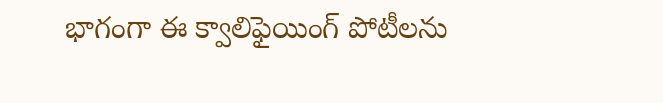భాగంగా ఈ క్వాలిఫైయింగ్ పోటీలను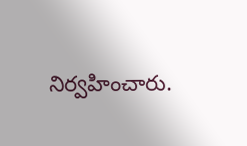నిర్వహించారు.